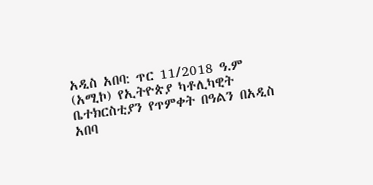አዲስ አበባ: ጥር 11/2018 ዓ.ም (አሚኮ) የኢትዮጵያ ካቶሊካዊት ቤተክርስቲያን የጥምቀት በዓልን በአዲስ አበባ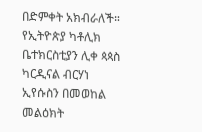በድምቀት አክብራለች።
የኢትዮጵያ ካቶሊክ ቤተክርስቲያን ሊቀ ጳጳስ ካርዲናል ብርሃነ ኢየሱስን በመወከል መልዕክት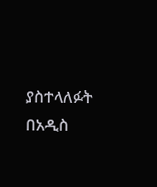ያስተላለፉት በአዲስ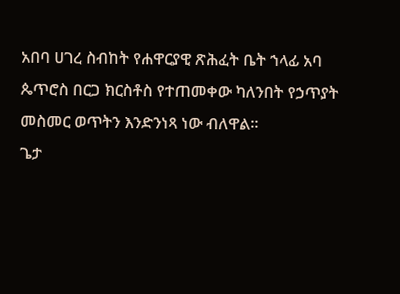አበባ ሀገረ ስብከት የሐዋርያዊ ጽሕፈት ቤት ኀላፊ አባ ጴጥሮስ በርጋ ክርስቶስ የተጠመቀው ካለንበት የኃጥያት መስመር ወጥትን እንድንነጻ ነው ብለዋል።
ጌታ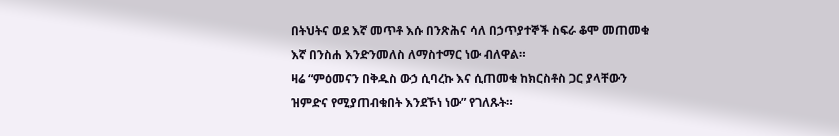በትህትና ወደ እኛ መጥቶ እሱ በንጽሕና ሳለ በኃጥያተኞች ስፍራ ቆሞ መጠመቁ እኛ በንስሐ እንድንመለስ ለማስተማር ነው ብለዋል።
ዛሬ “ምዕመናን በቅዱስ ውኃ ሲባረኩ እና ሲጠመቁ ከክርስቶስ ጋር ያላቸውን ዝምድና የሚያጠብቁበት እንደኾነ ነው” የገለጹት።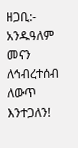ዘጋቢ:- አንዱዓለም መናን
ለኅብረተሰብ ለውጥ እንተጋለን!